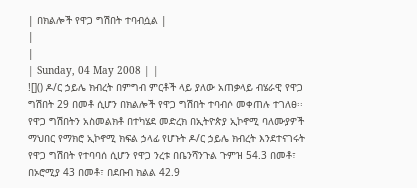| በክልሎች የዋጋ ግሽበት ተባብሷል |
|
|
| Sunday, 04 May 2008 | |
![]() ዶ/ር ኃይሌ ክብረት በምግብ ምርቶች ላይ ያለው አጠቃላይ ብሄራዊ የዋጋ ግሽበት 29 በመቶ ሲሆን በክልሎች የዋጋ ግሽበት ተባብሶ መቀጠሉ ተገለፀ፡፡ የዋጋ ግሽበትን አስመልክቶ በተካሄደ መድረክ በኢትዮጵያ ኢኮኖሚ ባለሙያዎች ማህበር የማክሮ ኢኮኖሚ ክፍል ኃላፊ የሆኑት ዶ/ር ኃይሌ ክብረት እንደተናገሩት የዋጋ ግሽበት የተባባሰ ሲሆን የዋጋ ንረቱ በቤንሻንጉል ጉምዝ 54.3 በመቶ፣ በኦሮሚያ 43 በመቶ፣ በደቡብ ክልል 42.9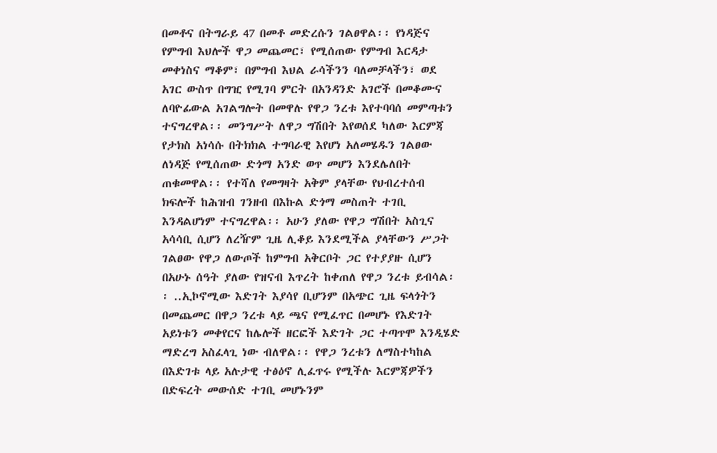በመቶና በትግራይ 47 በመቶ መድረሱን ገልፀዋል፡፡ የነዳጅና የምግብ እህሎች ዋጋ መጨመር፣ የሚሰጠው የምግብ እርዳታ መቀነስና ማቆም፣ በምግብ እህል ራሳችንን ባለመቻላችን፣ ወደ አገር ውስጥ በግዢ የሚገባ ምርት በአንዳንድ አገሮች በመቆሙና ለባዮፊውል አገልግሎት በመዋሉ የዋጋ ንረቱ እየተባባሰ መምጣቱን ተናግረዋል፡፡ መንግሥት ለዋጋ ግሽበት እየወሰደ ካለው እርምጃ የታክስ አነሳሱ በትክክል ተግባራዊ እየሆነ አለመሄዱን ገልፀው ለነዳጅ የሚሰጠው ድጎማ አንድ ወጥ መሆን እንደሌለበት ጠቁመዋል፡፡ የተሻለ የመግዛት አቅም ያላቸው የህብረተሰብ ክፍሎች ከሕዝብ ገንዘብ በእኩል ድጎማ መስጠት ተገቢ እንዳልሆነም ተናግረዋል፡፡ አሁን ያለው የዋጋ ግሽበት አስጊና አሳሳቢ ሲሆን ለረዥም ጊዜ ሊቆይ እንደሚችል ያላቸውን ሥጋት ገልፀው የዋጋ ለውጦች ከምግብ አቅርቦት ጋር የተያያዙ ሲሆን በአሁኑ ሰዓት ያለው የዝናብ እጥረት ከቀጠለ የዋጋ ንረቱ ይብሳል፡፡ ..ኢኮኖሚው እድገት እያሳየ ቢሆንም በአጭር ጊዜ ፍላጎትን በመጨመር በዋጋ ንረቱ ላይ ጫና የሚፈጥር በመሆኑ የእድገት አይነቱን መቀየርና ከሌሎች ዘርፎች እድገት ጋር ተጣጥሞ እንዲሄድ ማድረግ አስፈላጊ ነው ብለዋል፡፡ የዋጋ ንረቱን ለማስተካከል በእድገቱ ላይ አሉታዊ ተፅዕኖ ሊፈጥሩ የሚችሉ እርምጃዎችን በድፍረት መውሰድ ተገቢ መሆኑንም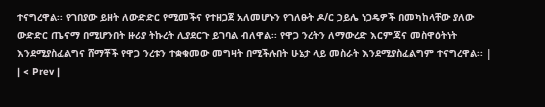ተናግረዋል፡፡ የገበያው ይዘት ለውድድር የሚመችና የተዘጋጀ አለመሆኑን የገለፁት ዶ/ር ኃይሌ ነጋዴዎች በመካከላቸው ያለው ውድድር ጤናማ በሚሆንበት ዙሪያ ትኩረት ሊያደርጉ ይገባል ብለዋል፡፡ የዋጋ ንረትን ለማውረድ እርምጃና መስዋዕትነት እንደሚያስፈልግና ሸማቾች የዋጋ ንረቱን ተቋቁመው መግዛት በሚችሉበት ሁኔታ ላይ መስራት እንደሚያስፈልግም ተናግረዋል፡፡ |
| < Prev |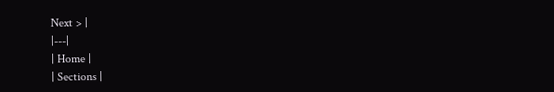Next > |
|---|
| Home |
| Sections |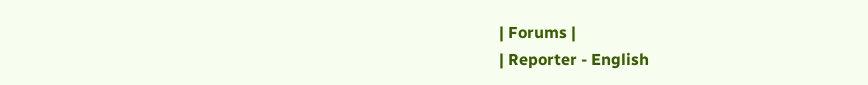| Forums |
| Reporter - English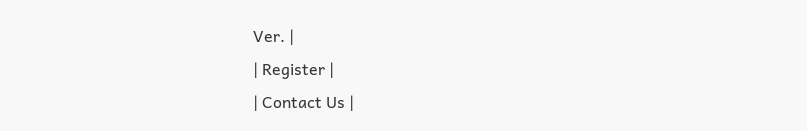Ver. |
| Register |
| Contact Us |